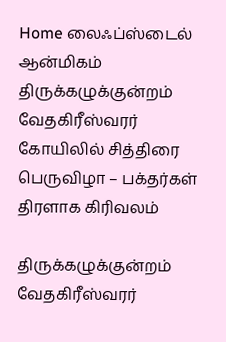Home லைஃப்ஸ்டைல் ஆன்மிகம் திருக்கழுக்குன்றம் வேதகிரீஸ்வரர் கோயிலில் சித்திரை பெருவிழா – பக்தர்கள் திரளாக கிரிவலம்

திருக்கழுக்குன்றம் வேதகிரீஸ்வரர்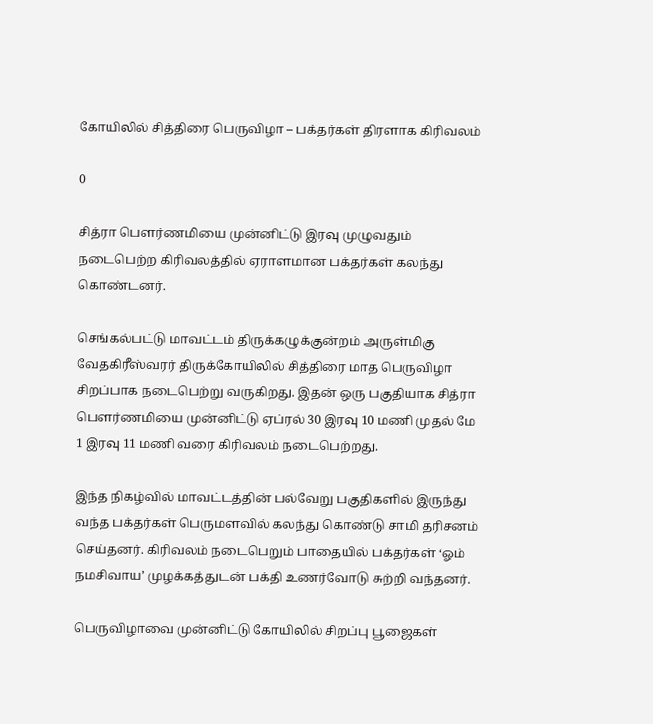கோயிலில் சித்திரை பெருவிழா – பக்தர்கள் திரளாக கிரிவலம்

0

சித்ரா பௌர்ணமியை முன்னிட்டு இரவு முழுவதும் நடைபெற்ற கிரிவலத்தில் ஏராளமான பக்தர்கள் கலந்து கொண்டனர்.

செங்கல்பட்டு மாவட்டம் திருக்கழுக்குன்றம் அருள்மிகு வேதகிரீஸ்வரர் திருக்கோயிலில் சித்திரை மாத பெருவிழா சிறப்பாக நடைபெற்று வருகிறது. இதன் ஒரு பகுதியாக சித்ரா பௌர்ணமியை முன்னிட்டு ஏப்ரல் 30 இரவு 10 மணி முதல் மே 1 இரவு 11 மணி வரை கிரிவலம் நடைபெற்றது.

இந்த நிகழ்வில் மாவட்டத்தின் பல்வேறு பகுதிகளில் இருந்து வந்த பக்தர்கள் பெருமளவில் கலந்து கொண்டு சாமி தரிசனம் செய்தனர். கிரிவலம் நடைபெறும் பாதையில் பக்தர்கள் ‘ஓம் நமசிவாய’ முழக்கத்துடன் பக்தி உணர்வோடு சுற்றி வந்தனர்.

பெருவிழாவை முன்னிட்டு கோயிலில் சிறப்பு பூஜைகள்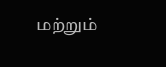மற்றும்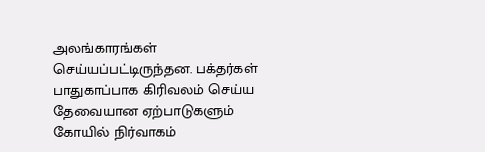அலங்காரங்கள் செய்யப்பட்டிருந்தன. பக்தர்கள் பாதுகாப்பாக கிரிவலம் செய்ய தேவையான ஏற்பாடுகளும் கோயில் நிர்வாகம்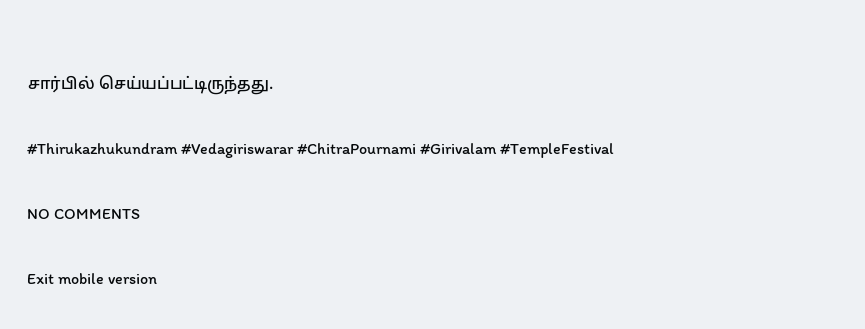சார்பில் செய்யப்பட்டிருந்தது.

#Thirukazhukundram #Vedagiriswarar #ChitraPournami #Girivalam #TempleFestival

NO COMMENTS

Exit mobile version